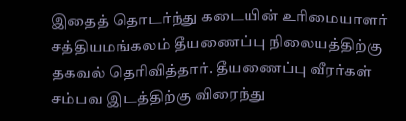இதைத் தொடர்ந்து கடையின் உரிமையாளர் சத்தியமங்கலம் தீயணைப்பு நிலையத்திற்கு தகவல் தெரிவித்தார். தீயணைப்பு வீரர்கள் சம்பவ இடத்திற்கு விரைந்து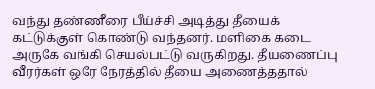வந்து தண்ணீரை பீய்ச்சி அடித்து தீயைக் கட்டுக்குள் கொண்டு வந்தனர். மளிகை கடை அருகே வங்கி செயல்பட்டு வருகிறது. தீயணைப்பு வீரர்கள் ஒரே நேரத்தில் தீயை அணைத்ததால்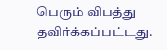பெரும் விபத்து தவிர்க்கப்பட்டது.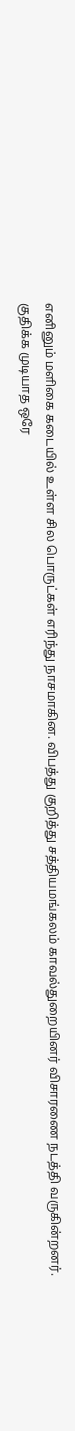எனினும் மளிகை கடையில் உள்ள சில பொருட்கள் எரிந்து நாசமாகின. விபத்து குறித்து சத்தியமங்கலம் காவல்துறையினர் விசாரணை நடத்தி வருகின்றனர்.
குதிக்க முடியாத ஒரே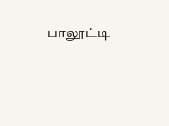பாலூட்டி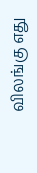விலங்கு எது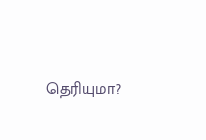தெரியுமா?